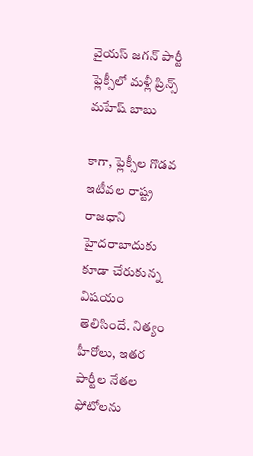వైయస్ జగన్ పార్టీ ఫ్లెక్సీలో మళ్లీ ప్రిన్స్ మహేష్ బాబు

కాగా, ఫ్లెక్సీల గొడవ ఇటీవల రాష్ట్ర రాజధాని హైదరాబాదుకు కూడా చేరుకున్న విషయం తెలిసిందే. నిత్యం హీరోలు, ఇతర పార్టీల నేతల ఫోటోలను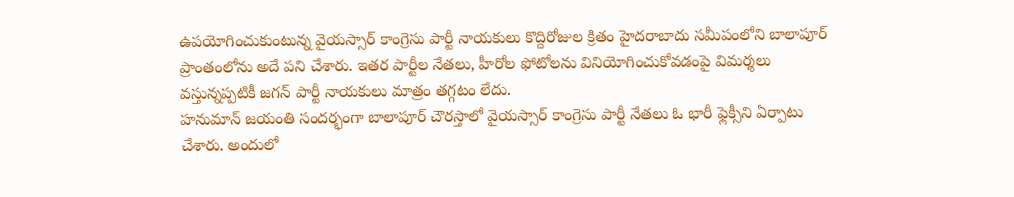ఉపయోగించుకుంటున్న వైయస్సార్ కాంగ్రెసు పార్టీ నాయకులు కొద్దిరోజుల క్రితం హైదరాబాదు సమీపంలోని బాలాపూర్ ప్రాంతంలోను అదే పని చేశారు. ఇతర పార్టీల నేతలు, హీరోల ఫోటోలను వినియోగించుకోవడంపై విమర్శలు వస్తున్నప్పటికీ జగన్ పార్టీ నాయకులు మాత్రం తగ్గటం లేదు.
హనుమాన్ జయంతి సందర్భంగా బాలాపూర్ చౌరస్తాలో వైయస్సార్ కాంగ్రెసు పార్టీ నేతలు ఓ భారీ ఫ్లెక్సీని ఏర్పాటు చేశారు. అందులో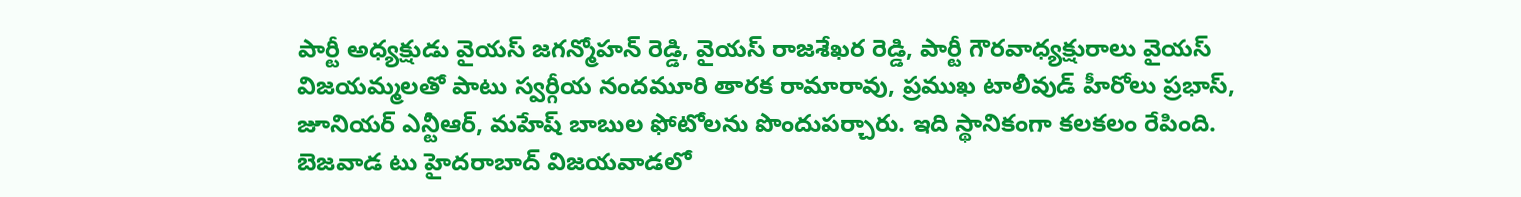పార్టీ అధ్యక్షుడు వైయస్ జగన్మోహన్ రెడ్డి, వైయస్ రాజశేఖర రెడ్డి, పార్టీ గౌరవాధ్యక్షురాలు వైయస్ విజయమ్మలతో పాటు స్వర్గీయ నందమూరి తారక రామారావు, ప్రముఖ టాలీవుడ్ హీరోలు ప్రభాస్, జూనియర్ ఎన్టీఆర్, మహేష్ బాబుల ఫోటోలను పొందుపర్చారు. ఇది స్థానికంగా కలకలం రేపింది.
బెజవాడ టు హైదరాబాద్ విజయవాడలో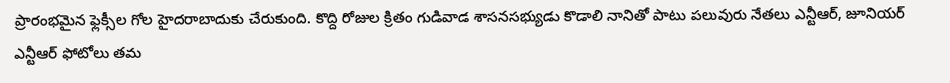ప్రారంభమైన ఫ్లెక్సీల గోల హైదరాబాదుకు చేరుకుంది. కొద్ది రోజుల క్రితం గుడివాడ శాసనసభ్యుడు కొడాలి నానితో పాటు పలువురు నేతలు ఎన్టీఆర్, జూనియర్ ఎన్టీఆర్ ఫోటోలు తమ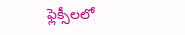ఫ్లెక్సీలలో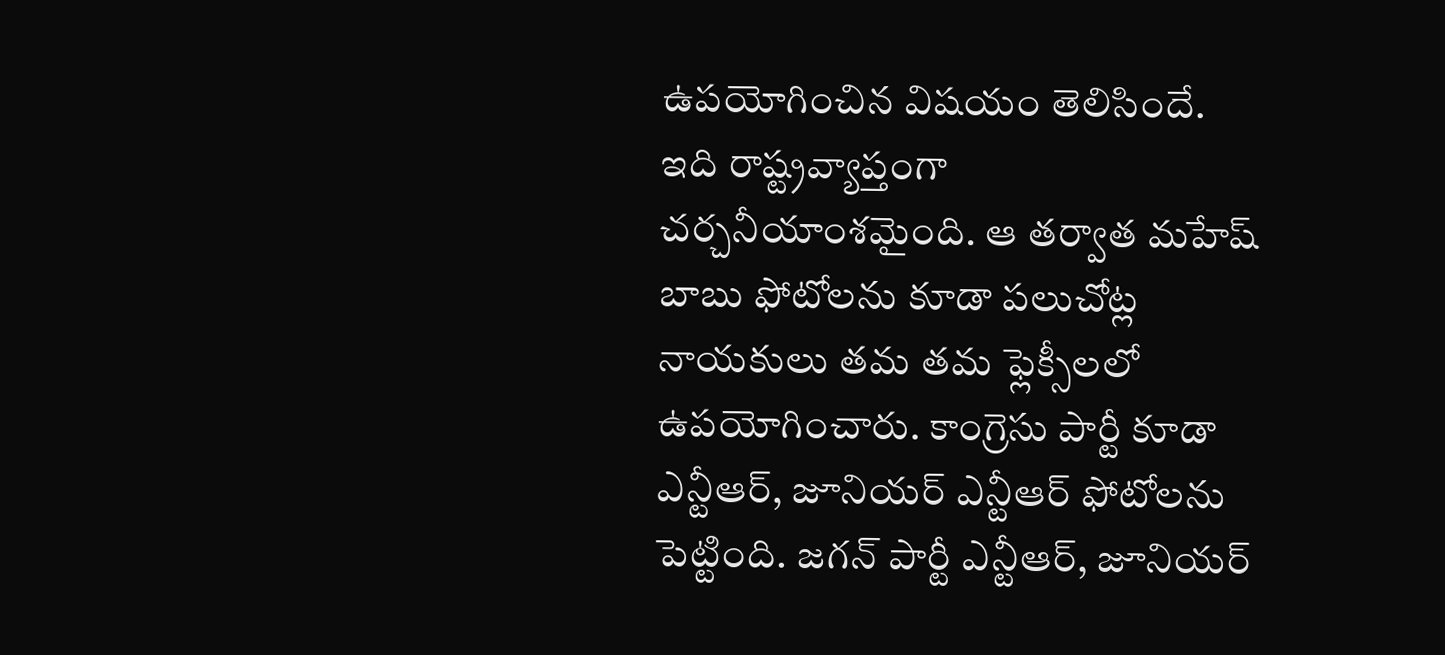ఉపయోగించిన విషయం తెలిసిందే. ఇది రాష్ట్రవ్యాప్తంగా చర్చనీయాంశమైంది. ఆ తర్వాత మహేష్ బాబు ఫోటోలను కూడా పలుచోట్ల నాయకులు తమ తమ ఫ్లెక్సీలలో ఉపయోగించారు. కాంగ్రెసు పార్టీ కూడా ఎన్టీఆర్, జూనియర్ ఎన్టీఆర్ ఫోటోలను పెట్టింది. జగన్ పార్టీ ఎన్టీఆర్, జూనియర్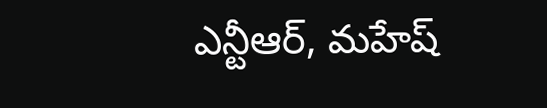ఎన్టీఆర్, మహేష్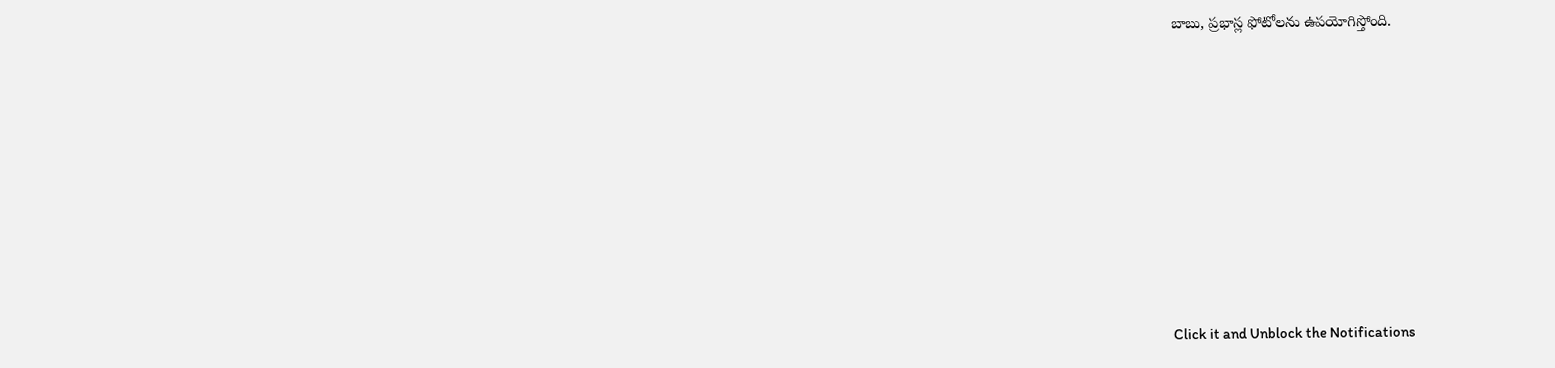బాబు, ప్రభాస్ల ఫోటోలను ఉపయోగిస్తోంది.












Click it and Unblock the Notifications